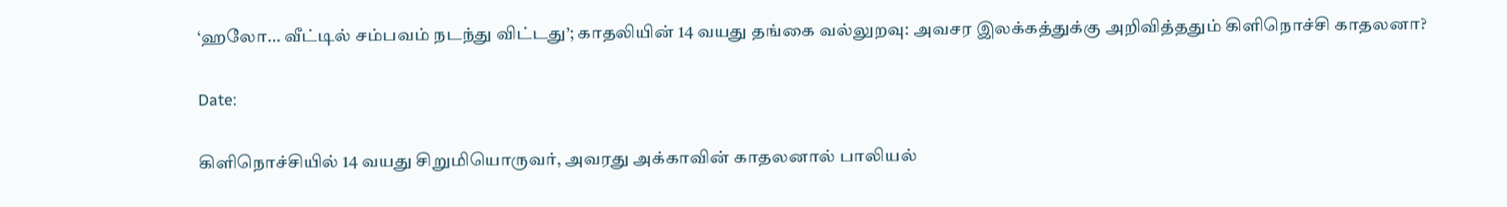‘ஹலோ… வீட்டில் சம்பவம் நடந்து விட்டது’; காதலியின் 14 வயது தங்கை வல்லுறவு: அவசர இலக்கத்துக்கு அறிவித்ததும் கிளிநொச்சி காதலனா?

Date:

கிளிநொச்சியில் 14 வயது சிறுமியொருவர், அவரது அக்காவின் காதலனால் பாலியல்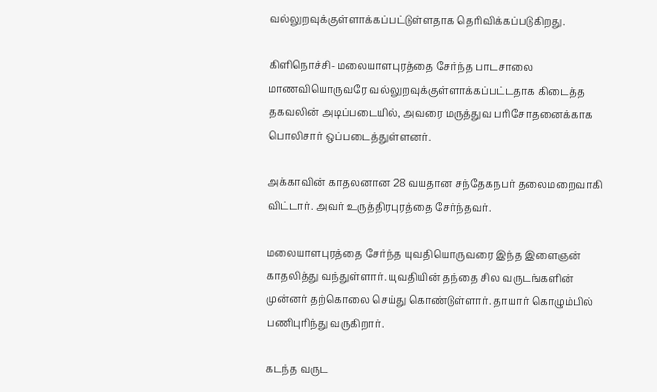வல்லுறவுக்குள்ளாக்கப்பட்டுள்ளதாக தெரிவிக்கப்படுகிறது.

கிளிநொச்சி- மலையாளபுரத்தை சேர்ந்த பாடசாலை மாணவியொருவரே வல்லுறவுக்குள்ளாக்கப்பட்டதாக கிடைத்த தகவலின் அடிப்படையில், அவரை மருத்துவ பரிசோதனைக்காக பொலிசார் ஒப்படைத்துள்ளனர்.

அக்காவின் காதலனான 28 வயதான சந்தேகநபர் தலைமறைவாகி விட்டார். அவர் உருத்திரபுரத்தை சேர்ந்தவர்.

மலையாளபுரத்தை சேர்ந்த யுவதியொருவரை இந்த இளைஞன் காதலித்து வந்துள்ளார். யுவதியின் தந்தை சில வருடங்களின் முன்னர் தற்கொலை செய்து கொண்டுள்ளார். தாயார் கொழும்பில் பணிபுரிந்து வருகிறார்.

கடந்த வருட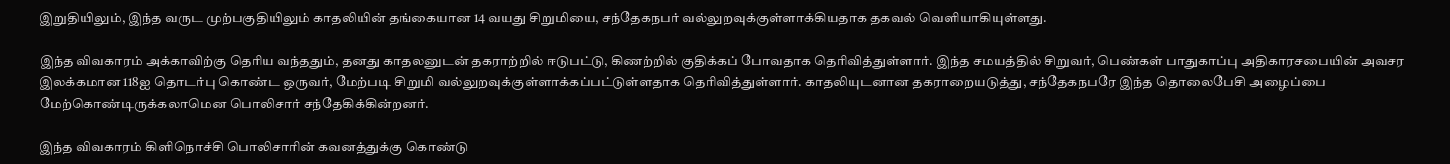இறுதியிலும், இந்த வருட முற்பகுதியிலும் காதலியின் தங்கையான 14 வயது சிறுமியை, சந்தேகநபர் வல்லுறவுக்குள்ளாக்கியதாக தகவல் வெளியாகியுள்ளது.

இந்த விவகாரம் அக்காவிற்கு தெரிய வந்ததும், தனது காதலனுடன் தகராற்றில் ஈடுபட்டு, கிணற்றில் குதிக்கப் போவதாக தெரிவித்துள்ளார். இந்த சமயத்தில் சிறுவர், பெண்கள் பாதுகாப்பு அதிகாரசபையின் அவசர இலக்கமான 118ஐ தொடர்பு கொண்ட ஒருவர், மேற்படி சிறுமி வல்லுறவுக்குள்ளாக்கப்பட்டுள்ளதாக தெரிவித்துள்ளார். காதலியுடனான தகராறையடுத்து, சந்தேகநபரே இந்த தொலைபேசி அழைப்பை மேற்கொண்டிருக்கலாமென பொலிசார் சந்தேகிக்கின்றனர்.

இந்த விவகாரம் கிளிநொச்சி பொலிசாரின் கவனத்துக்கு கொண்டு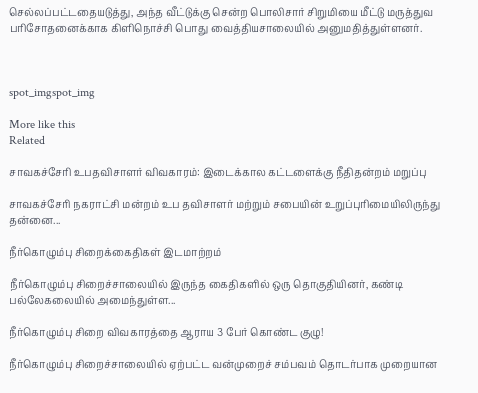செல்லப்பட்டதையடுத்து, அந்த வீட்டுக்கு சென்ற பொலிசார் சிறுமியை மீட்டு மருத்துவ பரிசோதனைக்காக கிளிநொச்சி பொது வைத்தியசாலையில் அனுமதித்துள்ளனர்.



spot_imgspot_img

More like this
Related

சாவகச்சேரி உபதவிசாளர் விவகாரம்: இடைக்கால கட்டளைக்கு நீதிதன்றம் மறுப்பு

சாவகச்சேரி நகராட்சி மன்றம் உப தவிசாளர் மற்றும் சபையின் உறுப்புரிமையிலிருந்து தன்னை...

நீர்கொழும்பு சிறைக்கைதிகள் இடமாற்றம்

நீர்கொழும்பு சிறைச்சாலையில் இருந்த கைதிகளில் ஒரு தொகுதியினர், கண்டி பல்லேகலையில் அமைந்துள்ள...

நீர்கொழும்பு சிறை விவகாரத்தை ஆராய 3 பேர் கொண்ட குழு!

நீர்கொழும்பு சிறைச்சாலையில் ஏற்பட்ட வன்முறைச் சம்பவம் தொடர்பாக முறையான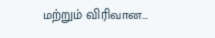மற்றும் விரிவான...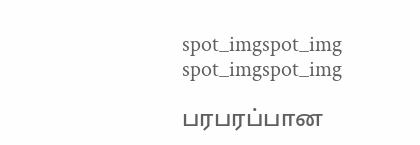spot_imgspot_img
spot_imgspot_img

பரபரப்பான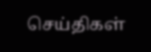செய்திகள்